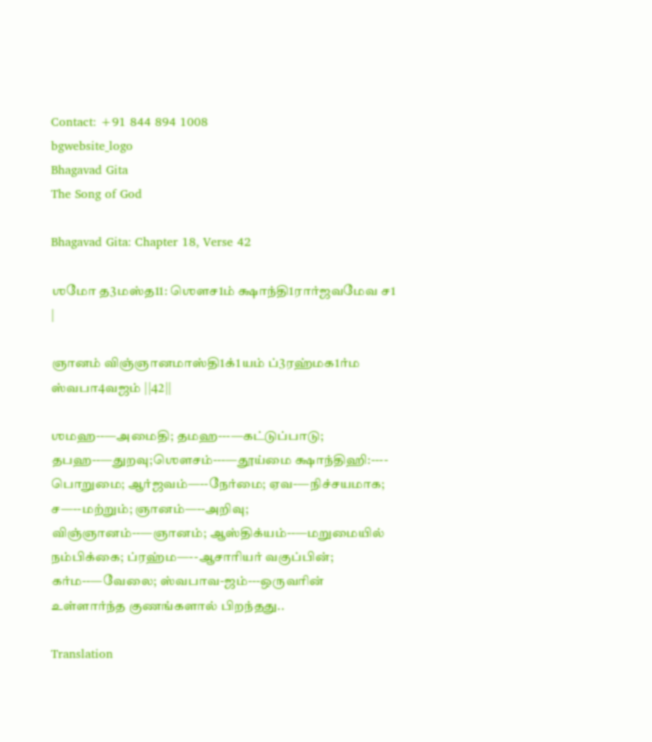Contact: +91 844 894 1008
bgwebsite_logo
Bhagavad Gita
The Song of God

Bhagavad Gita: Chapter 18, Verse 42

ஶமோ த3மஸ்த11: ஶௌச1ம் க்ஷாந்தி1ரார்ஜவமேவ ச1 |

ஞானம் விஞ்ஞானமாஸ்தி1க்1யம் ப்3ரஹ்மக1ர்ம ஸ்வபா4வஜம் ||42||

ஶமஹ--—அமைதி; தமஹ---—கட்டுப்பாடு; தபஹ--—துறவு;ஶௌசம்---—தூய்மை க்ஷாந்திஹி:---- பொறுமை; ஆர்ஜவம்—--நேர்மை; ஏவ-—நிச்சயமாக; ச—--மற்றும்; ஞானம்—--அறிவு; விஞ்ஞானம்--—ஞானம்; ஆஸ்திக்யம்--—மறுமையில் நம்பிக்கை; ப்ரஹ்ம—--ஆசாரியர் வகுப்பின்; கர்ம--—வேலை; ஸ்வபாவ-ஜம்---ஒருவரின் உள்ளார்ந்த குணங்களால் பிறந்தது..

Translation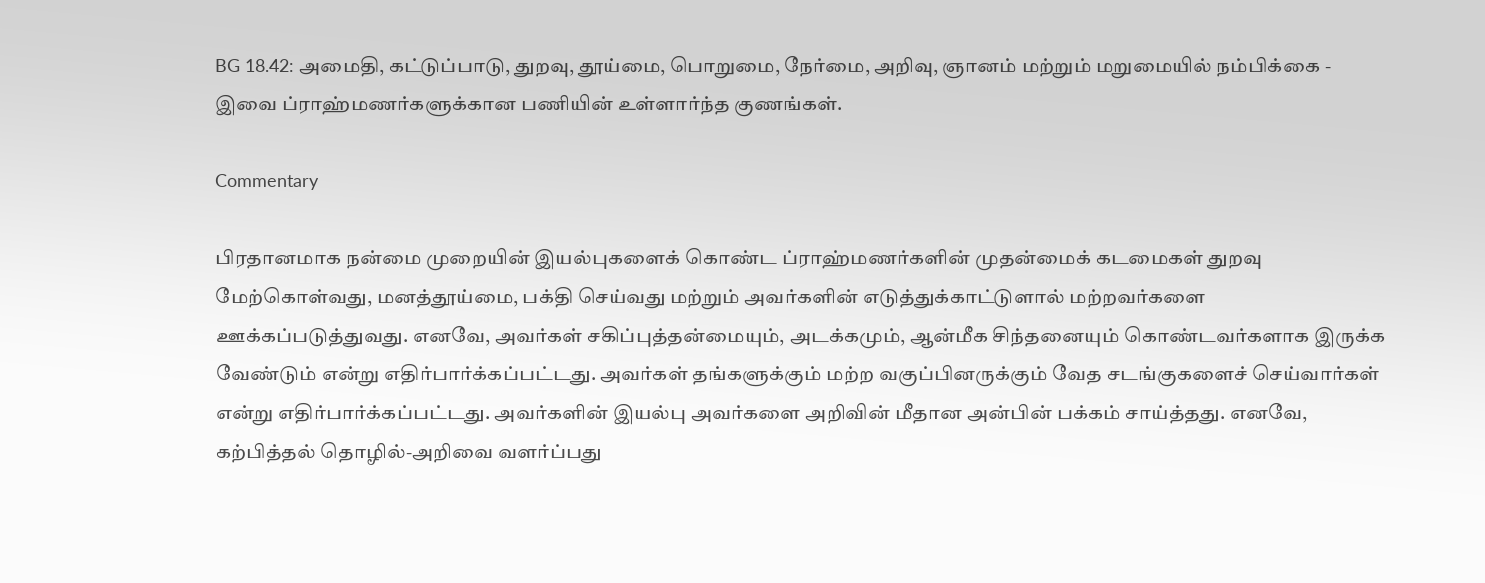BG 18.42: அமைதி, கட்டுப்பாடு, துறவு, தூய்மை, பொறுமை, நேர்மை, அறிவு, ஞானம் மற்றும் மறுமையில் நம்பிக்கை - இவை ப்ராஹ்மணர்களுக்கான பணியின் உள்ளார்ந்த குணங்கள்.

Commentary

பிரதானமாக நன்மை முறையின் இயல்புகளைக் கொண்ட ப்ராஹ்மணர்களின் முதன்மைக் கடமைகள் துறவு மேற்கொள்வது, மனத்தூய்மை, பக்தி செய்வது மற்றும் அவர்களின் எடுத்துக்காட்டுளால் மற்றவர்களை ஊக்கப்படுத்துவது. எனவே, அவர்கள் சகிப்புத்தன்மையும், அடக்கமும், ஆன்மீக சிந்தனையும் கொண்டவர்களாக இருக்க வேண்டும் என்று எதிர்பார்க்கப்பட்டது. அவர்கள் தங்களுக்கும் மற்ற வகுப்பினருக்கும் வேத சடங்குகளைச் செய்வார்கள் என்று எதிர்பார்க்கப்பட்டது. அவர்களின் இயல்பு அவர்களை அறிவின் மீதான அன்பின் பக்கம் சாய்த்தது. எனவே, கற்பித்தல் தொழில்-அறிவை வளர்ப்பது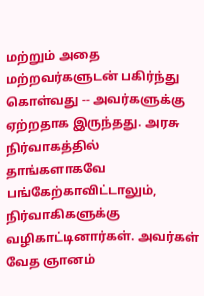மற்றும் அதை மற்றவர்களுடன் பகிர்ந்து கொள்வது -- அவர்களுக்கு ஏற்றதாக இருந்தது. அரசு நிர்வாகத்தில் தாங்களாகவே பங்கேற்காவிட்டாலும், நிர்வாகிகளுக்கு வழிகாட்டினார்கள். அவர்கள் வேத ஞானம்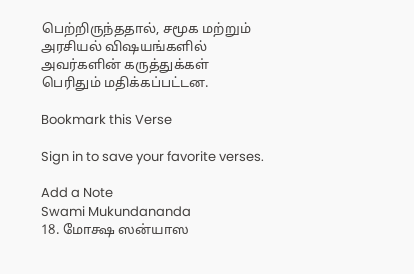பெற்றிருந்ததால், சமூக மற்றும் அரசியல் விஷயங்களில் அவர்களின் கருத்துக்கள் பெரிதும் மதிக்கப்பட்டன.

Bookmark this Verse

Sign in to save your favorite verses.

Add a Note
Swami Mukundananda
18. மோக்ஷ ஸன்யாஸ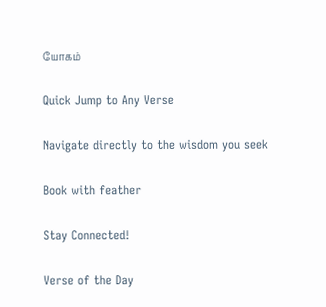யோகம்

Quick Jump to Any Verse

Navigate directly to the wisdom you seek

Book with feather

Stay Connected!

Verse of the Day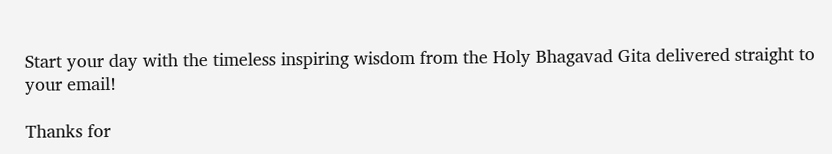Start your day with the timeless inspiring wisdom from the Holy Bhagavad Gita delivered straight to your email!

Thanks for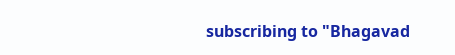subscribing to "Bhagavad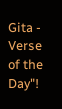Gita - Verse of the Day"!